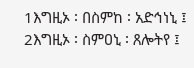1እግዚኦ ፡ በስምከ ፡ አድኅነኒ ፤ 2እግዚኦ ፡ ስምዐኒ ፡ ጸሎትየ ፤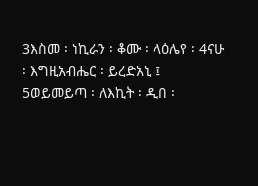3እስመ ፡ ነኪራን ፡ ቆሙ ፡ ላዕሌየ ፡ 4ናሁ ፡ እግዚአብሔር ፡ ይረድአኒ ፤ 5ወይመይጣ ፡ ለእኪት ፡ ዲበ ፡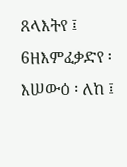ጸላእትየ ፤ 6ዘእምፈቃድየ ፡ እሠውዕ ፡ ለከ ፤